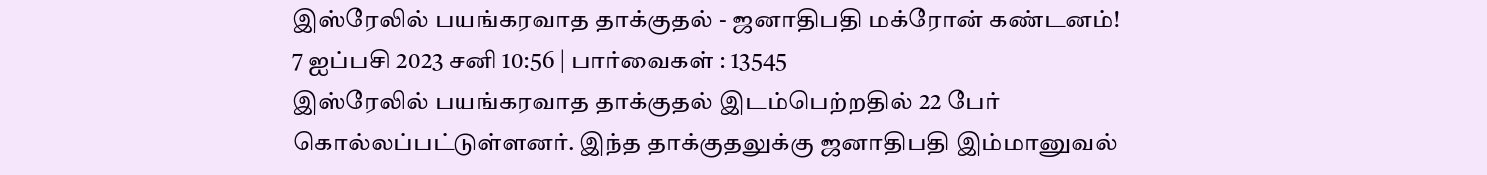இஸ்ரேலில் பயங்கரவாத தாக்குதல் - ஜனாதிபதி மக்ரோன் கண்டனம்!
7 ஐப்பசி 2023 சனி 10:56 | பார்வைகள் : 13545
இஸ்ரேலில் பயங்கரவாத தாக்குதல் இடம்பெற்றதில் 22 பேர் கொல்லப்பட்டுள்ளனர். இந்த தாக்குதலுக்கு ஜனாதிபதி இம்மானுவல்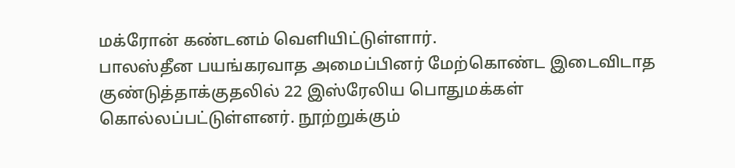மக்ரோன் கண்டனம் வெளியிட்டுள்ளார்.
பாலஸ்தீன பயங்கரவாத அமைப்பினர் மேற்கொண்ட இடைவிடாத குண்டுத்தாக்குதலில் 22 இஸ்ரேலிய பொதுமக்கள் கொல்லப்பட்டுள்ளனர். நூற்றுக்கும்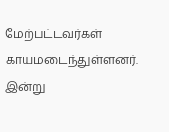மேற்பட்டவர்கள் காயமடைந்துள்ளனர்.
இன்று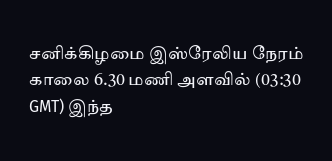சனிக்கிழமை இஸ்ரேலிய நேரம் காலை 6.30 மணி அளவில் (03:30 GMT) இந்த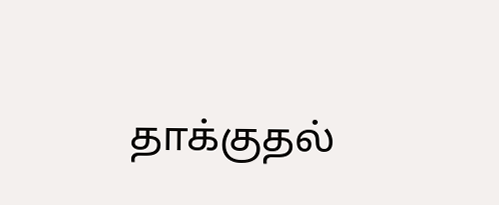தாக்குதல்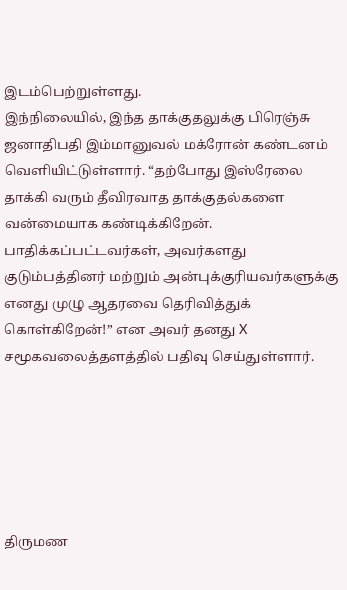இடம்பெற்றுள்ளது.
இந்நிலையில், இந்த தாக்குதலுக்கு பிரெஞ்சு ஜனாதிபதி இம்மானுவல் மக்ரோன் கண்டனம் வெளியிட்டுள்ளார். “தற்போது இஸ்ரேலை தாக்கி வரும் தீவிரவாத தாக்குதல்களை வன்மையாக கண்டிக்கிறேன். பாதிக்கப்பட்டவர்கள், அவர்களது குடும்பத்தினர் மற்றும் அன்புக்குரியவர்களுக்கு எனது முழு ஆதரவை தெரிவித்துக் கொள்கிறேன்!” என அவர் தனது X சமூகவலைத்தளத்தில் பதிவு செய்துள்ளார்.






திருமண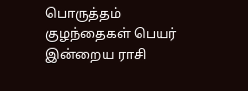பொருத்தம்
குழந்தைகள் பெயர்
இன்றைய ராசி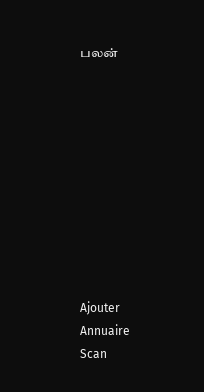பலன்










Ajouter
Annuaire
Scan